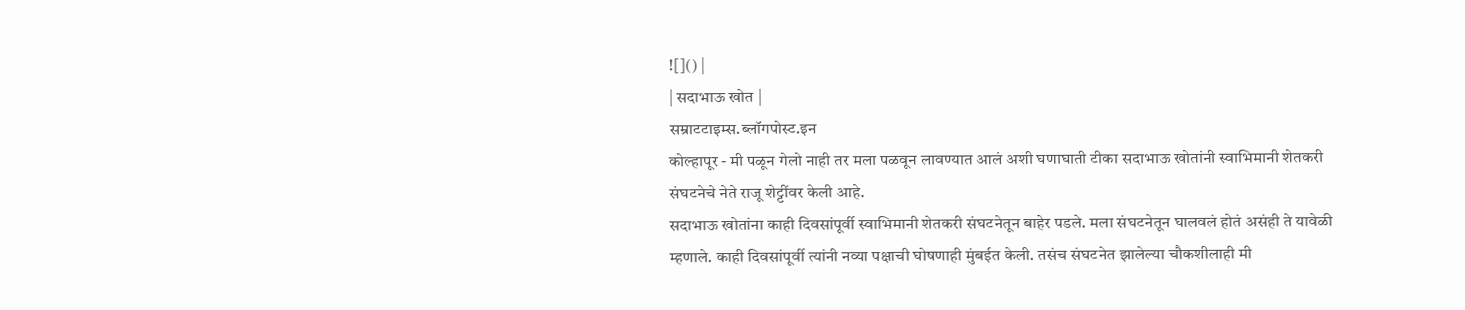![]() |
| सदाभाऊ खोत |
सम्राटटाइम्स.ब्लॉगपोस्ट.इन
कोल्हापूर - मी पळून गेलो नाही तर मला पळवून लावण्यात आलं अशी घणाघाती टीका सदाभाऊ खोतांनी स्वाभिमानी शेतकरी संघटनेचे नेते राजू शेट्टींवर केली आहे.
सदाभाऊ खोतांना काही दिवसांपूर्वी स्वाभिमानी शेतकरी संघटनेतून बाहेर पडले. मला संघटनेतून घालवलं होतं असंही ते यावेळी म्हणाले. काही दिवसांपूर्वी त्यांनी नव्या पक्षाची घोषणाही मुंबईत केली. तसंच संघटनेत झालेल्या चौकशीलाही मी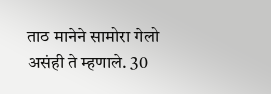ताठ मानेने सामोरा गेलो असंही ते म्हणाले. 30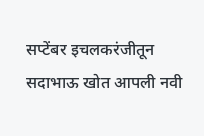सप्टेंबर इचलकरंजीतून सदाभाऊ खोत आपली नवी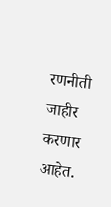रणनीती जाहीर करणार आहेत.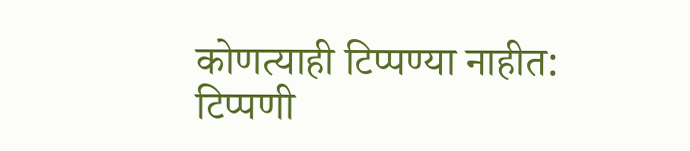कोणत्याही टिप्पण्या नाहीत:
टिप्पणी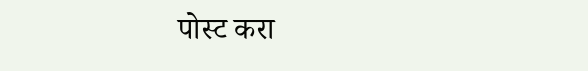पोस्ट करा